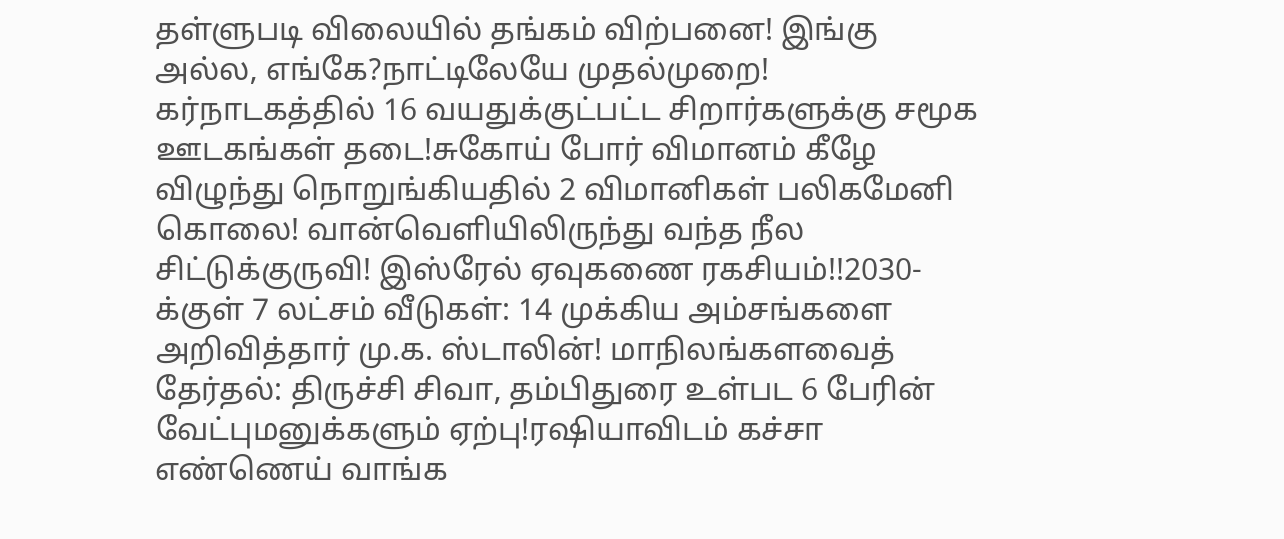தள்ளுபடி விலையில் தங்கம் விற்பனை! இங்கு அல்ல, எங்கே?நாட்டிலேயே முதல்முறை! கர்நாடகத்தில் 16 வயதுக்குட்பட்ட சிறார்களுக்கு சமூக ஊடகங்கள் தடை!சுகோய் போர் விமானம் கீழே விழுந்து நொறுங்கியதில் 2 விமானிகள் பலிகமேனி கொலை! வான்வெளியிலிருந்து வந்த நீல சிட்டுக்குருவி! இஸ்ரேல் ஏவுகணை ரகசியம்!!2030-க்குள் 7 லட்சம் வீடுகள்: 14 முக்கிய அம்சங்களை அறிவித்தார் மு.க. ஸ்டாலின்! மாநிலங்களவைத் தேர்தல்: திருச்சி சிவா, தம்பிதுரை உள்பட 6 பேரின் வேட்புமனுக்களும் ஏற்பு!ரஷியாவிடம் கச்சா எண்ணெய் வாங்க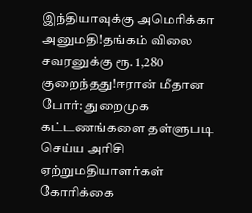இந்தியாவுக்கு அமெரிக்கா அனுமதி!தங்கம் விலை சவரனுக்கு ரூ. 1,280 குறைந்தது!ஈரான் மீதான போர்: துறைமுக கட்டணங்களை தள்ளுபடி செய்ய அரிசி ஏற்றுமதியாளர்கள் கோரிக்கை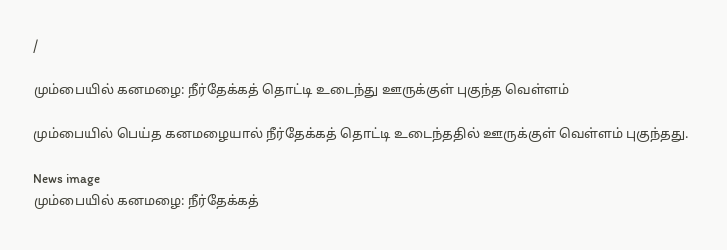/

மும்பையில் கனமழை: நீர்தேக்கத் தொட்டி உடைந்து ஊருக்குள் புகுந்த வெள்ளம்

மும்பையில் பெய்த கனமழையால் நீர்தேக்கத் தொட்டி உடைந்ததில் ஊருக்குள் வெள்ளம் புகுந்தது.

News image
மும்பையில் கனமழை: நீர்தேக்கத்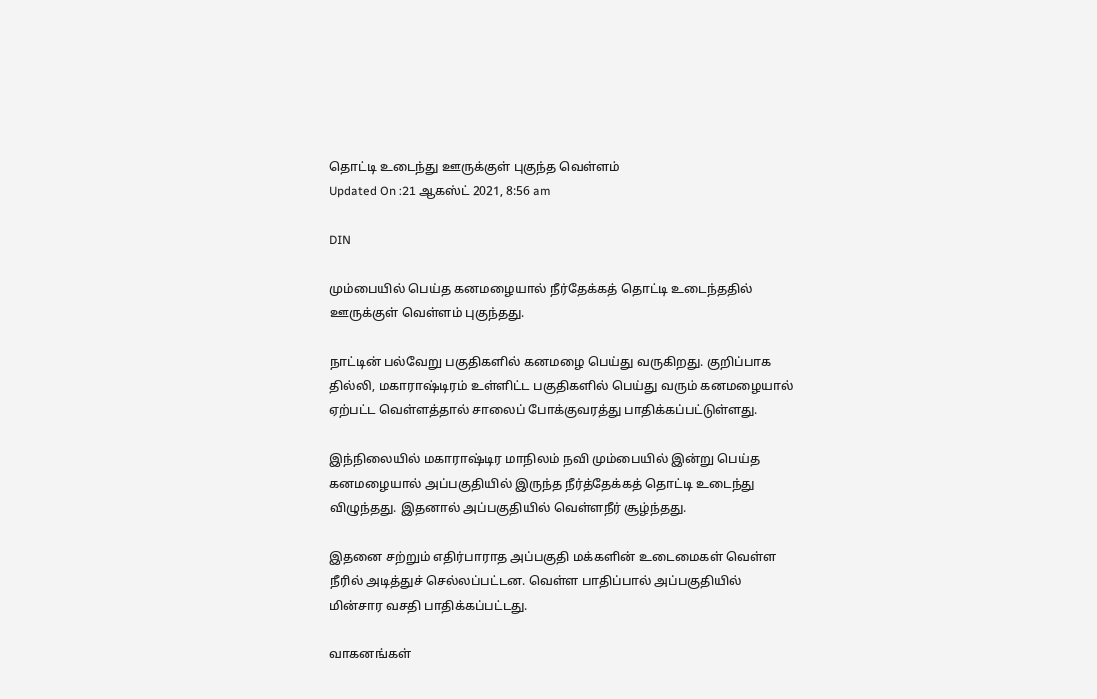தொட்டி உடைந்து ஊருக்குள் புகுந்த வெள்ளம்
Updated On :21 ஆகஸ்ட் 2021, 8:56 am

DIN

மும்பையில் பெய்த கனமழையால் நீர்தேக்கத் தொட்டி உடைந்ததில் ஊருக்குள் வெள்ளம் புகுந்தது.

நாட்டின் பல்வேறு பகுதிகளில் கனமழை பெய்து வருகிறது. குறிப்பாக தில்லி, மகாராஷ்டிரம் உள்ளிட்ட பகுதிகளில் பெய்து வரும் கனமழையால் ஏற்பட்ட வெள்ளத்தால் சாலைப் போக்குவரத்து பாதிக்கப்பட்டுள்ளது.

இந்நிலையில் மகாராஷ்டிர மாநிலம் நவி மும்பையில் இன்று பெய்த கனமழையால் அப்பகுதியில் இருந்த நீர்த்தேக்கத் தொட்டி உடைந்து விழுந்தது. இதனால் அப்பகுதியில் வெள்ளநீர் சூழ்ந்தது.

இதனை சற்றும் எதிர்பாராத அப்பகுதி மக்களின் உடைமைகள் வெள்ள நீரில் அடித்துச் செல்லப்பட்டன. வெள்ள பாதிப்பால் அப்பகுதியில் மின்சார வசதி பாதிக்கப்பட்டது.

வாகனங்கள்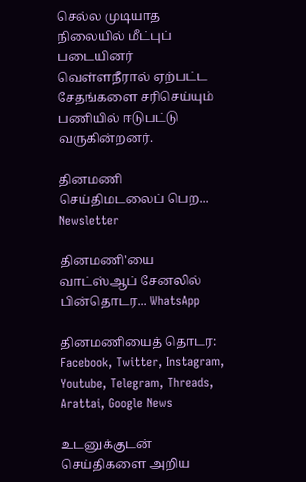செல்ல முடியாத நிலையில் மீட்புப் படையினர் வெள்ளநீரால் ஏற்பட்ட சேதங்களை சரிசெய்யும் பணியில் ஈடுபட்டு வருகின்றனர்.

தினமணி செய்திமடலைப் பெற... Newsletter

தினமணி'யை வாட்ஸ்ஆப் சேனலில் பின்தொடர... WhatsApp

தினமணியைத் தொடர: Facebook, Twitter, Instagram, Youtube, Telegram, Threads, Arattai, Google News

உடனுக்குடன் செய்திகளை அறிய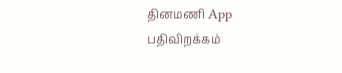தினமணி App பதிவிறக்கம்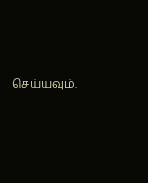செய்யவும்.